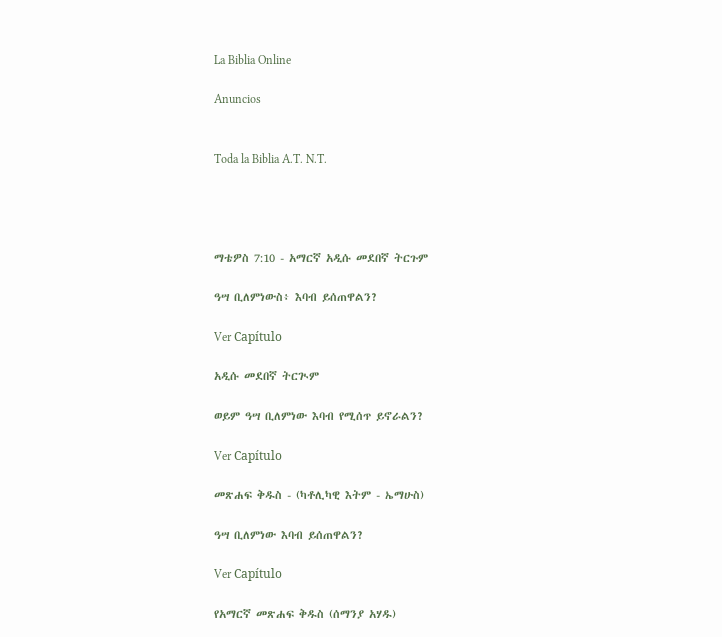La Biblia Online

Anuncios


Toda la Biblia A.T. N.T.




ማቴዎስ 7:10 - አማርኛ አዲሱ መደበኛ ትርጉም

ዓሣ ቢለምነውስ፥ እባብ ይሰጠዋልን?

Ver Capítulo

አዲሱ መደበኛ ትርጒም

ወይም ዓሣ ቢለምነው እባብ የሚሰጥ ይኖራልን?

Ver Capítulo

መጽሐፍ ቅዱስ - (ካቶሊካዊ እትም - ኤማሁስ)

ዓሣ ቢለምነው እባብ ይሰጠዋልን?

Ver Capítulo

የአማርኛ መጽሐፍ ቅዱስ (ሰማንያ አሃዱ)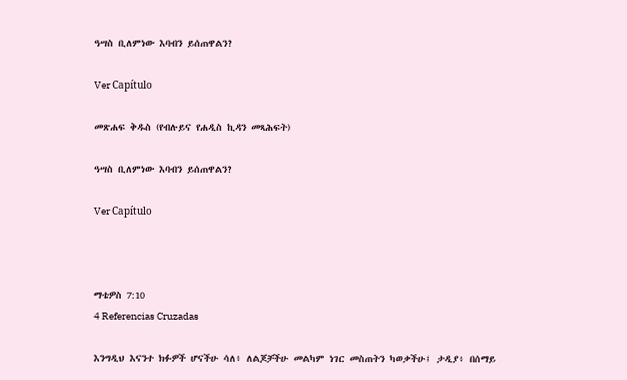ዓሣስ ቢለምነው እባብን ይሰጠዋልን?

Ver Capítulo

መጽሐፍ ቅዱስ (የብሉይና የሐዲስ ኪዳን መጻሕፍት)

ዓሣስ ቢለምነው እባብን ይሰጠዋልን?

Ver Capítulo



ማቴዎስ 7:10
4 Referencias Cruzadas

እንግዲህ እናንተ ክፉዎች ሆናችሁ ሳለ፥ ለልጆቻችሁ መልካም ነገር መስጠትን ካወቃችሁ፤ ታዲያ፥ በሰማይ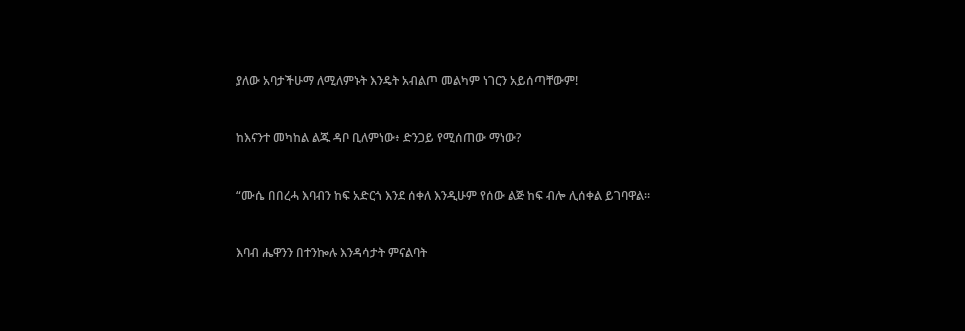ያለው አባታችሁማ ለሚለምኑት እንዴት አብልጦ መልካም ነገርን አይሰጣቸውም!


ከእናንተ መካከል ልጁ ዳቦ ቢለምነው፥ ድንጋይ የሚሰጠው ማነው?


“ሙሴ በበረሓ እባብን ከፍ አድርጎ እንደ ሰቀለ እንዲሁም የሰው ልጅ ከፍ ብሎ ሊሰቀል ይገባዋል።


እባብ ሔዋንን በተንኰሉ እንዳሳታት ምናልባት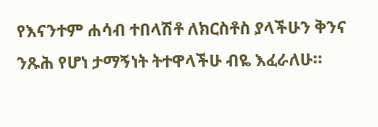የእናንተም ሐሳብ ተበላሽቶ ለክርስቶስ ያላችሁን ቅንና ንጹሕ የሆነ ታማኝነት ትተዋላችሁ ብዬ እፈራለሁ።